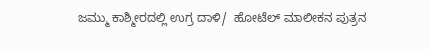ಜಮ್ಮು ಕಾಶ್ಮೀರದಲ್ಲಿ ಉಗ್ರ ದಾಳಿ/  ಹೋಟೆಲ್ ಮಾಲೀಕನ ಪುತ್ರನ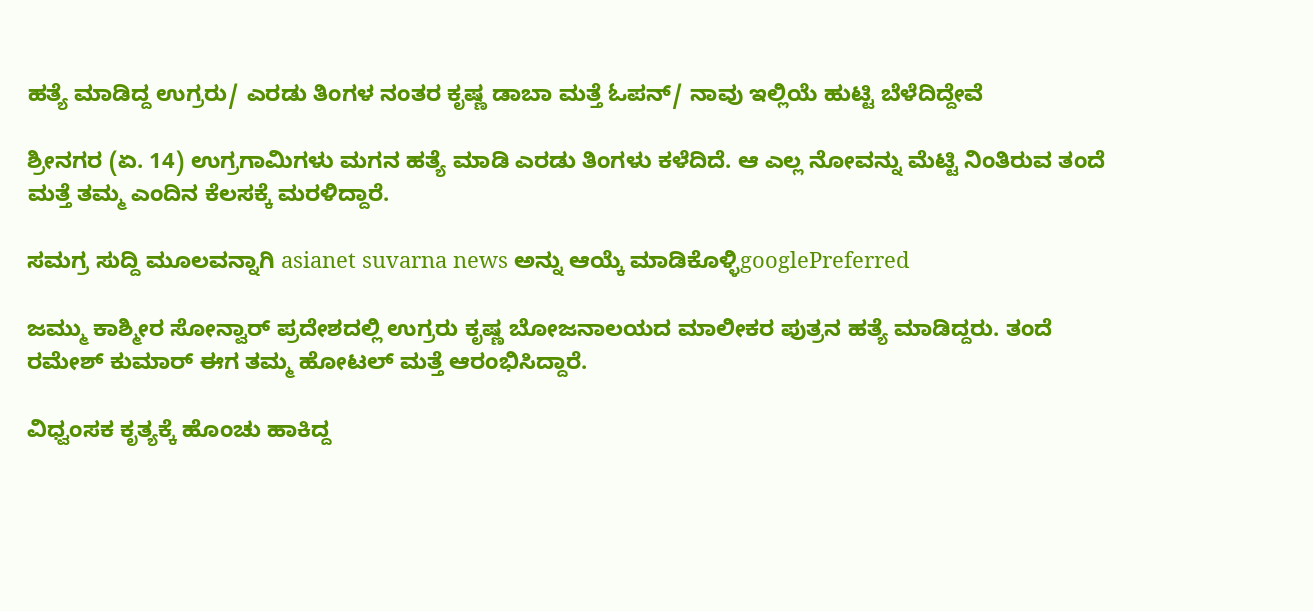ಹತ್ಯೆ ಮಾಡಿದ್ದ ಉಗ್ರರು/ ಎರಡು ತಿಂಗಳ ನಂತರ ಕೃಷ್ಣ ಡಾಬಾ ಮತ್ತೆ ಓಪನ್/ ನಾವು ಇಲ್ಲಿಯೆ ಹುಟ್ಟಿ ಬೆಳೆದಿದ್ದೇವೆ

ಶ್ರೀನಗರ (ಏ. 14) ಉಗ್ರಗಾಮಿಗಳು ಮಗನ ಹತ್ಯೆ ಮಾಡಿ ಎರಡು ತಿಂಗಳು ಕಳೆದಿದೆ. ಆ ಎಲ್ಲ ನೋವನ್ನು ಮೆಟ್ಟಿ ನಿಂತಿರುವ ತಂದೆ ಮತ್ತೆ ತಮ್ಮ ಎಂದಿನ ಕೆಲಸಕ್ಕೆ ಮರಳಿದ್ದಾರೆ.

ಸಮಗ್ರ ಸುದ್ದಿ ಮೂಲವನ್ನಾಗಿ asianet suvarna news ಅನ್ನು ಆಯ್ಕೆ ಮಾಡಿಕೊಳ್ಳಿgooglePreferred

ಜಮ್ಮು ಕಾಶ್ಮೀರ ಸೋನ್ವಾರ್ ಪ್ರದೇಶದಲ್ಲಿ ಉಗ್ರರು ಕೃಷ್ಣ ಬೋಜನಾಲಯದ ಮಾಲೀಕರ ಪುತ್ರನ ಹತ್ಯೆ ಮಾಡಿದ್ದರು. ತಂದೆ ರಮೇಶ್ ಕುಮಾರ್ ಈಗ ತಮ್ಮ ಹೋಟಲ್ ಮತ್ತೆ ಆರಂಭಿಸಿದ್ದಾರೆ.

ವಿಧ್ವಂಸಕ ಕೃತ್ಯಕ್ಕೆ ಹೊಂಚು ಹಾಕಿದ್ದ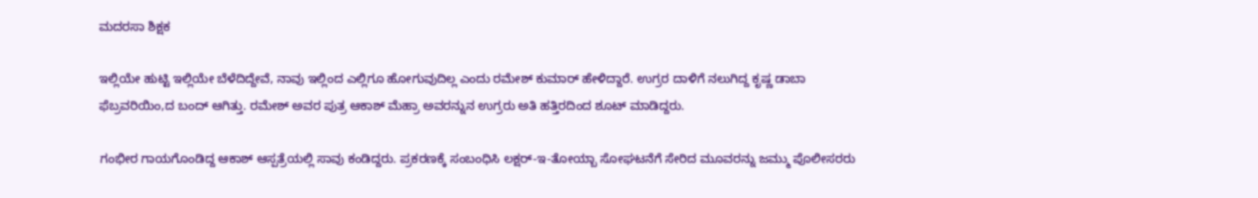ಮದರಸಾ ಶಿಕ್ಷಕ

ಇಲ್ಲಿಯೇ ಹುಟ್ಟಿ ಇಲ್ಲಿಯೇ ಬೆಳೆದಿದ್ದೇವೆ, ನಾವು ಇಲ್ಲಿಂದ ಎಲ್ಲಿಗೂ ಹೋಗುವುದಿಲ್ಲ ಎಂದು ರಮೇಶ್ ಕುಮಾರ್ ಹೇಳಿದ್ದಾರೆ. ಉಗ್ರರ ದಾಳಿಗೆ ನಲುಗಿದ್ದ ಕೃಷ್ಣ ಡಾಬಾ ಫೆಬ್ರವರಿಯಿಂ,ದ ಬಂದ್ ಆಗಿತ್ತು. ರಮೇಶ್ ಅವರ ಪುತ್ರ ಆಕಾಶ್ ಮೆಹ್ರಾ ಅವರನ್ನುನ ಉಗ್ರರು ಅತಿ ಹತ್ತಿರದಿಂದ ಶೂಟ್ ಮಾಡಿದ್ದರು.

ಗಂಭೀರ ಗಾಯಗೊಂಡಿದ್ದ ಆಕಾಶ್ ಆಸ್ಪತ್ರೆಯಲ್ಲಿ ಸಾವು ಕಂಡಿದ್ದರು. ಪ್ರಕರಣಕ್ಕೆ ಸಂಬಂಧಿಸಿ ಲಕ್ಷರ್-ಇ-ತೋಯ್ಬಾ ಸೋಘಟನೆಗೆ ಸೇರಿದ ಮೂವರನ್ನು ಜಮ್ಮು ಪೊಲೀಸರರು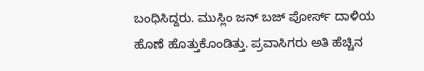ಬಂಧಿಸಿದ್ದರು. ಮುಸ್ಲಿಂ ಜನ್ ಬಜ್ ಪೋರ್ಸ್ ದಾಳಿಯ ಹೊಣೆ ಹೊತ್ತುಕೊಂಡಿತ್ತು. ಪ್ರವಾಸಿಗರು ಅತಿ ಹೆಚ್ಚಿನ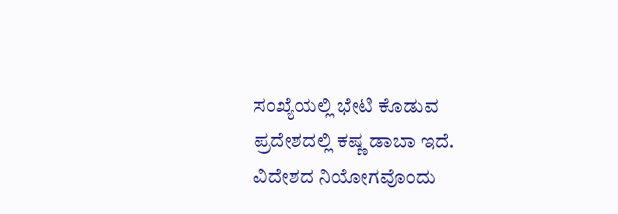ಸಂಖ್ಯೆಯಲ್ಲಿ ಭೇಟಿ ಕೊಡುವ ಪ್ರದೇಶದಲ್ಲಿ ಕಷ್ಣ ಡಾಬಾ ಇದೆ. ವಿದೇಶದ ನಿಯೋಗವೊಂದು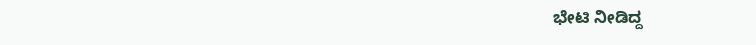ಭೇಟಿ ನೀಡಿದ್ದ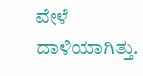ವೇಳೆ ದಾಳಿಯಾಗಿತ್ತು.